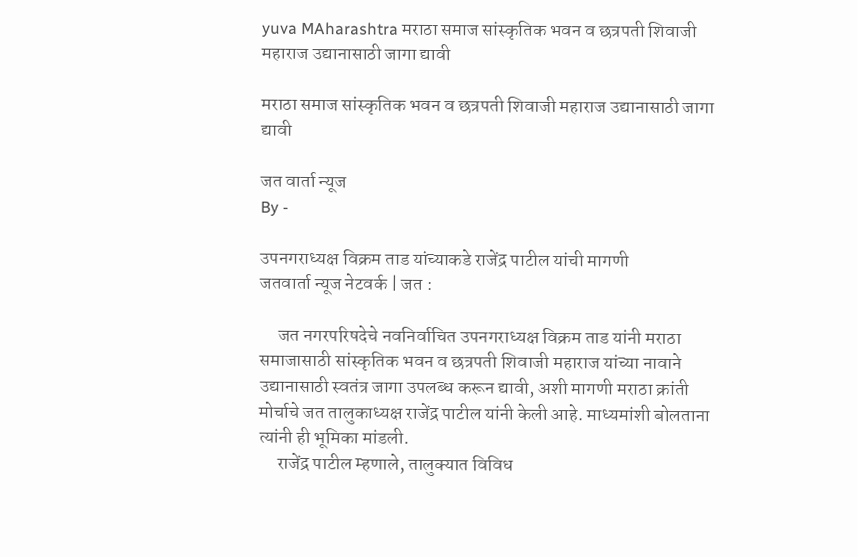yuva MAharashtra मराठा समाज सांस्कृतिक भवन व छत्रपती शिवाजी महाराज उद्यानासाठी जागा द्यावी

मराठा समाज सांस्कृतिक भवन व छत्रपती शिवाजी महाराज उद्यानासाठी जागा द्यावी

जत वार्ता न्यूज
By -

उपनगराध्यक्ष विक्रम ताड यांच्याकडे राजेंद्र पाटील यांची मागणी
जतवार्ता न्यूज नेटवर्क | जत :

     जत नगरपरिषदेचे नवनिर्वाचित उपनगराध्यक्ष विक्रम ताड यांनी मराठा समाजासाठी सांस्कृतिक भवन व छत्रपती शिवाजी महाराज यांच्या नावाने उद्यानासाठी स्वतंत्र जागा उपलब्ध करून द्यावी, अशी मागणी मराठा क्रांती मोर्चाचे जत तालुकाध्यक्ष राजेंद्र पाटील यांनी केली आहे. माध्यमांशी बोलताना त्यांनी ही भूमिका मांडली.
     राजेंद्र पाटील म्हणाले, तालुक्यात विविध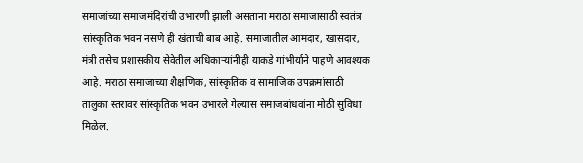समाजांच्या समाजमंदिरांची उभारणी झाली असताना मराठा समाजासाठी स्वतंत्र सांस्कृतिक भवन नसणे ही खंताची बाब आहे. समाजातील आमदार, खासदार, मंत्री तसेच प्रशासकीय सेवेतील अधिकाऱ्यांनीही याकडे गांभीर्याने पाहणे आवश्यक आहे. मराठा समाजाच्या शैक्षणिक, सांस्कृतिक व सामाजिक उपक्रमांसाठी तालुका स्तरावर सांस्कृतिक भवन उभारले गेल्यास समाजबांधवांना मोठी सुविधा मिळेल.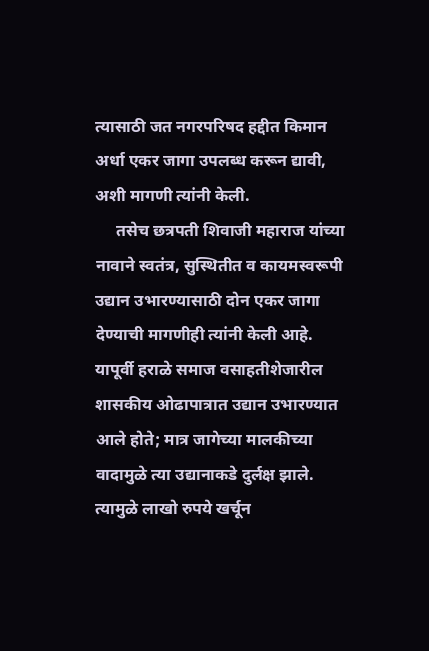त्यासाठी जत नगरपरिषद हद्दीत किमान अर्धा एकर जागा उपलब्ध करून द्यावी, अशी मागणी त्यांनी केली.
     तसेच छत्रपती शिवाजी महाराज यांच्या नावाने स्वतंत्र, सुस्थितीत व कायमस्वरूपी उद्यान उभारण्यासाठी दोन एकर जागा देण्याची मागणीही त्यांनी केली आहे. यापूर्वी हराळे समाज वसाहतीशेजारील शासकीय ओढापात्रात उद्यान उभारण्यात आले होते; मात्र जागेच्या मालकीच्या वादामुळे त्या उद्यानाकडे दुर्लक्ष झाले. त्यामुळे लाखो रुपये खर्चून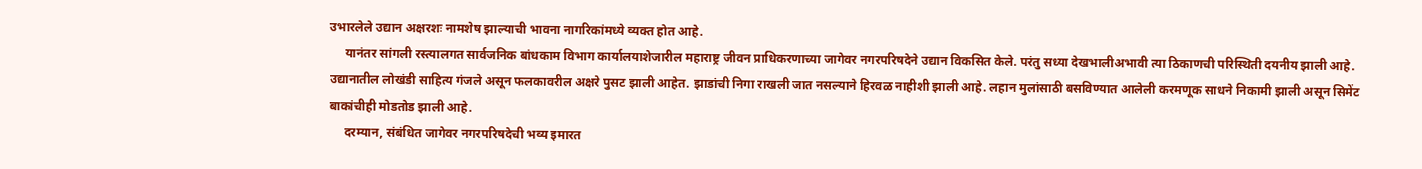उभारलेले उद्यान अक्षरशः नामशेष झाल्याची भावना नागरिकांमध्ये व्यक्त होत आहे.
     यानंतर सांगली रस्त्यालगत सार्वजनिक बांधकाम विभाग कार्यालयाशेजारील महाराष्ट्र जीवन प्राधिकरणाच्या जागेवर नगरपरिषदेने उद्यान विकसित केले. परंतु सध्या देखभालीअभावी त्या ठिकाणची परिस्थिती दयनीय झाली आहे. उद्यानातील लोखंडी साहित्य गंजले असून फलकावरील अक्षरे पुसट झाली आहेत. झाडांची निगा राखली जात नसल्याने हिरवळ नाहीशी झाली आहे. लहान मुलांसाठी बसविण्यात आलेली करमणूक साधने निकामी झाली असून सिमेंट बाकांचीही मोडतोड झाली आहे.
     दरम्यान, संबंधित जागेवर नगरपरिषदेची भव्य इमारत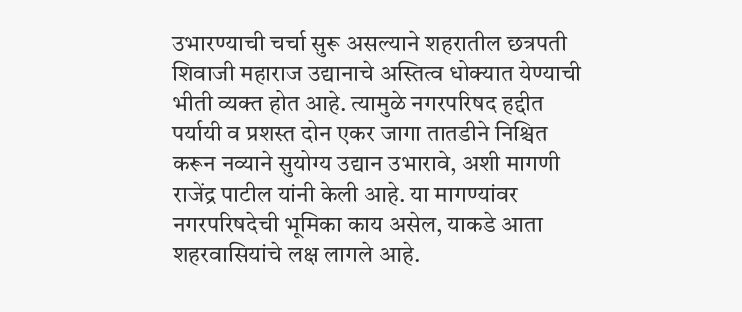उभारण्याची चर्चा सुरू असल्याने शहरातील छत्रपती शिवाजी महाराज उद्यानाचे अस्तित्व धोक्यात येण्याची भीती व्यक्त होत आहे. त्यामुळे नगरपरिषद हद्दीत पर्यायी व प्रशस्त दोन एकर जागा तातडीने निश्चित करून नव्याने सुयोग्य उद्यान उभारावे, अशी मागणी राजेंद्र पाटील यांनी केली आहे. या मागण्यांवर नगरपरिषदेची भूमिका काय असेल, याकडे आता शहरवासियांचे लक्ष लागले आहे.